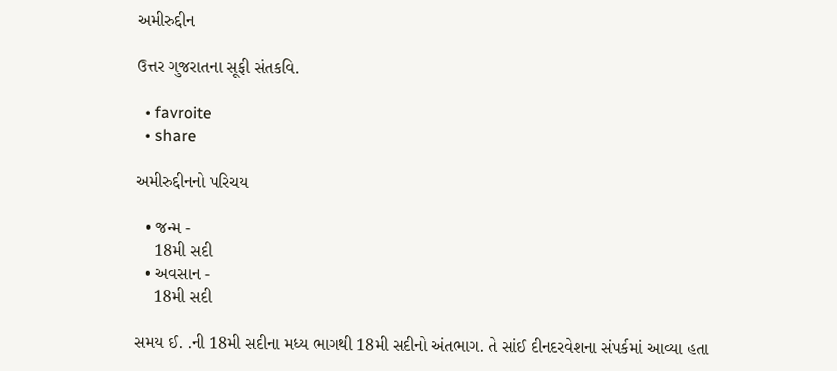અમીરુદ્દીન

ઉત્તર ગુજરાતના સૂફી સંતકવિ.

  • favroite
  • share

અમીરુદ્દીનનો પરિચય

  • જન્મ -
    18મી સદી
  • અવસાન -
    18મી સદી

સમય ઈ. .ની 18મી સદીના મધ્ય ભાગથી 18મી સદીનો અંતભાગ. તે સાંઈ દીનદરવેશના સંપર્કમાં આવ્યા હતા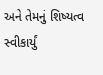અને તેમનું શિષ્યત્વ સ્વીકાર્યું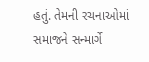હતું. તેમની રચનાઓમાં સમાજને સન્માર્ગે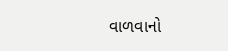વાળવાનો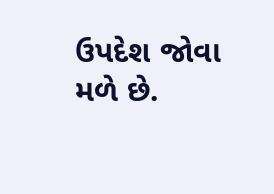ઉપદેશ જોવા મળે છે.